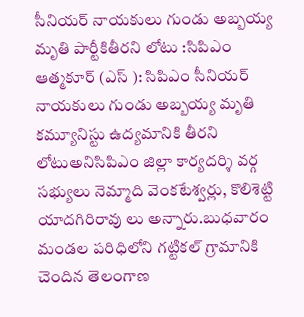సీనియర్ నాయకులు గుండు అబ్బయ్య మృతి పార్టీకితీరని లోటు :సిపిఎం
ఆత్మకూర్ (ఎస్ ): సిపిఎం సీనియర్ నాయకులు గుండు అబ్బయ్య మృతి కమ్యూనిస్టు ఉద్యమానికి తీరని లోటుఅనిసిపిఎం జిల్లా కార్యదర్శి వర్గ సభ్యులు నెమ్మాది వెంకటేశ్వర్లు, కొలిశెట్టి యాదగిరిరావు లు అన్నారు.బుధవారం మండల పరిధిలోని గట్టికల్ గ్రామానికి చెందిన తెలంగాణ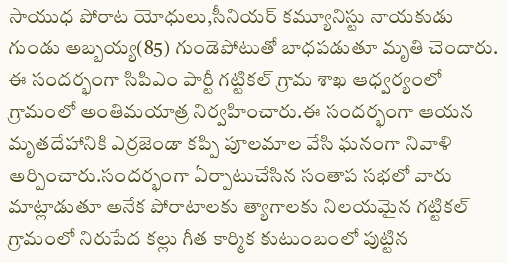సాయుధ పోరాట యోధులు,సీనియర్ కమ్యూనిస్టు నాయకుడు గుండు అబ్బయ్య(85) గుండెపోటుతో బాధపడుతూ మృతి చెందారు. ఈ సందర్భంగా సిపిఎం పార్టీ గట్టికల్ గ్రామ శాఖ ఆధ్వర్యంలో గ్రామంలో అంతిమయాత్ర నిర్వహించారు.ఈ సందర్భంగా ఆయన మృతదేహానికి ఎర్రజెండా కప్పి పూలమాల వేసి ఘనంగా నివాళి అర్పించారు.సందర్భంగా ఏర్పాటుచేసిన సంతాప సభలో వారు మాట్లాడుతూ అనేక పోరాటాలకు త్యాగాలకు నిలయమైన గట్టికల్ గ్రామంలో నిరుపేద కల్లు గీత కార్మిక కుటుంబంలో పుట్టిన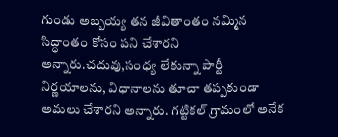గుండు అబ్బయ్య తన జీవితాంతం నమ్మిన సిద్ధాంతం కోసం పని చేశారని అన్నారు.చదువు,సంధ్య లేకున్నా పార్టీ నిర్ణయాలను, విధానాలను తూచా తప్పకుండా అమలు చేశారని అన్నారు. గట్టికల్ గ్రామంలో అనేక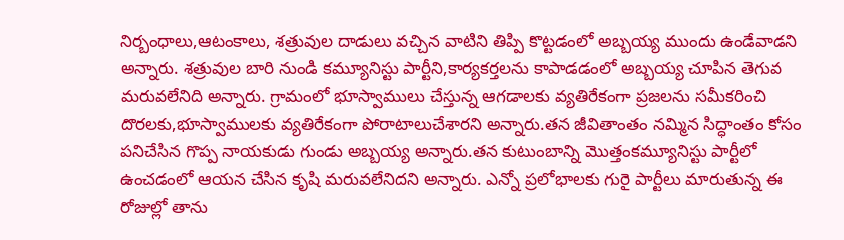నిర్బంధాలు,ఆటంకాలు, శత్రువుల దాడులు వచ్చిన వాటిని తిప్పి కొట్టడంలో అబ్బయ్య ముందు ఉండేవాడని అన్నారు. శత్రువుల బారి నుండి కమ్యూనిస్టు పార్టీని,కార్యకర్తలను కాపాడడంలో అబ్బయ్య చూపిన తెగువ మరువలేనిది అన్నారు. గ్రామంలో భూస్వాములు చేస్తున్న ఆగడాలకు వ్యతిరేకంగా ప్రజలను సమీకరించి దొరలకు,భూస్వాములకు వ్యతిరేకంగా పోరాటాలుచేశారని అన్నారు.తన జీవితాంతం నమ్మిన సిద్ధాంతం కోసం పనిచేసిన గొప్ప నాయకుడు గుండు అబ్బయ్య అన్నారు.తన కుటుంబాన్ని మొత్తంకమ్యూనిస్టు పార్టీలో ఉంచడంలో ఆయన చేసిన కృషి మరువలేనిదని అన్నారు. ఎన్నో ప్రలోభాలకు గురై పార్టీలు మారుతున్న ఈ రోజుల్లో తాను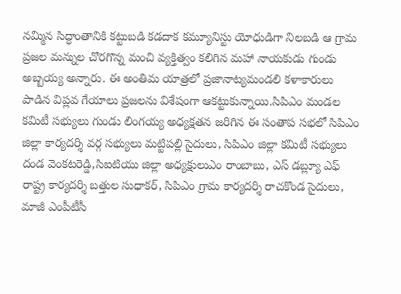నమ్మిన సిద్ధాంతానికి కట్టుబడి కడదాక కమ్యూనిస్టు యోధుడిగా నిలబడి ఆ గ్రామ ప్రజల మన్నుల చొరగొన్న మంచి వ్యక్తిత్వం కలిగిన మహా నాయకుడు గుండు అబ్బయ్య అన్నారు. ఈ అంతిమ యాత్రలో ప్రజానాట్యమండలి కళాకారులు పాడిన విప్లవ గేయాలు ప్రజలను విశేషంగా ఆకట్టుకున్నాయి.సిపిఎం మండల కమిటీ సభ్యులు గుండు లింగయ్య అధ్యక్షతన జరిగిన ఈ సంతాప సభలో సిపిఎం జిల్లా కార్యదర్శి వర్గ సభ్యులు మట్టిపల్లి సైదులు, సిపిఎం జిల్లా కమిటీ సభ్యులు దండ వెంకటరెడ్డి,సిఐటియు జిల్లా అధ్యక్షులుఎం రాంబాబు, ఎస్ డబ్ల్యూ ఎఫ్ రాష్ట్ర కార్యదర్శి బత్తుల సుధాకర్, సిపిఎం గ్రామ కార్యదర్శి రాచకొండ సైదులు, మాజీ ఎంపీటీసీ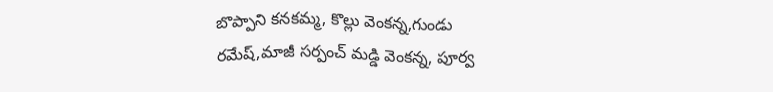బొప్పాని కనకమ్మ, కొల్లు వెంకన్న,గుండు రమేష్,మాజీ సర్పంచ్ మడ్డి వెంకన్న, పూర్వ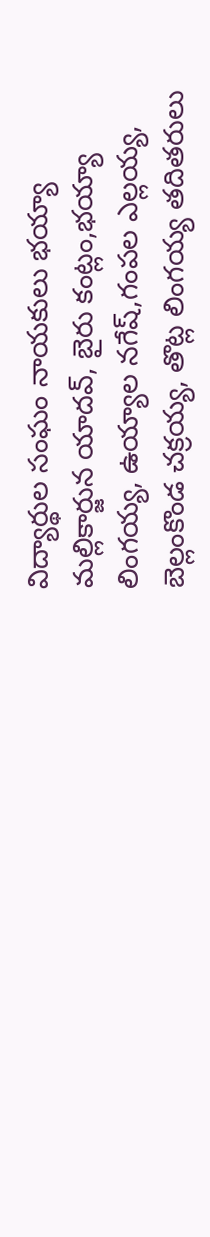విద్యార్థుల సంఘం నాయకులు భయ్యా మల్లికార్జున యాదవ్, బైరు కంట్లం,భయ్యా లింగయ్య, ఉయ్యాల నగేష్,గంపల ఎల్లయ్య, బెల్లంకొండ చక్రయ్య, తొట్ల లింగయ్య తదితరులు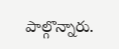పాల్గొన్నారు.